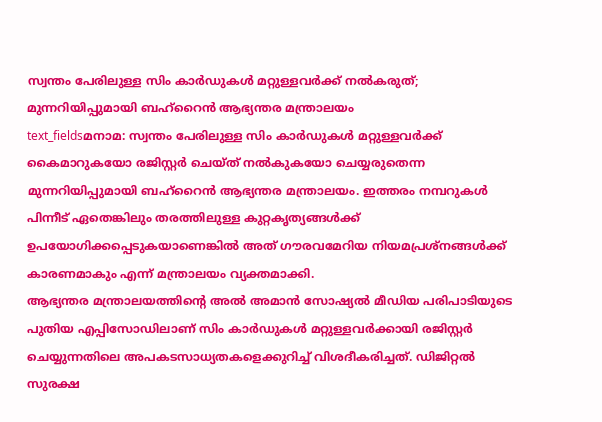സ്വന്തം പേരിലുള്ള സിം കാർഡുകൾ മറ്റുള്ളവർക്ക് നൽകരുത്; മുന്നറിയിപ്പുമായി ബഹ്റൈൻ ആഭ്യന്തര മന്ത്രാലയം
text_fieldsമനാമ: സ്വന്തം പേരിലുള്ള സിം കാർഡുകൾ മറ്റുള്ളവർക്ക് കൈമാറുകയോ രജിസ്റ്റർ ചെയ്ത് നൽകുകയോ ചെയ്യരുതെന്ന മുന്നറിയിപ്പുമായി ബഹ്റൈൻ ആഭ്യന്തര മന്ത്രാലയം. ഇത്തരം നമ്പറുകൾ പിന്നീട് ഏതെങ്കിലും തരത്തിലുള്ള കുറ്റകൃത്യങ്ങൾക്ക് ഉപയോഗിക്കപ്പെടുകയാണെങ്കിൽ അത് ഗൗരവമേറിയ നിയമപ്രശ്നങ്ങൾക്ക് കാരണമാകും എന്ന് മന്ത്രാലയം വ്യക്തമാക്കി.
ആഭ്യന്തര മന്ത്രാലയത്തിന്റെ അൽ അമാൻ സോഷ്യൽ മീഡിയ പരിപാടിയുടെ പുതിയ എപ്പിസോഡിലാണ് സിം കാർഡുകൾ മറ്റുള്ളവർക്കായി രജിസ്റ്റർ ചെയ്യുന്നതിലെ അപകടസാധ്യതകളെക്കുറിച്ച് വിശദീകരിച്ചത്. ഡിജിറ്റൽ സുരക്ഷ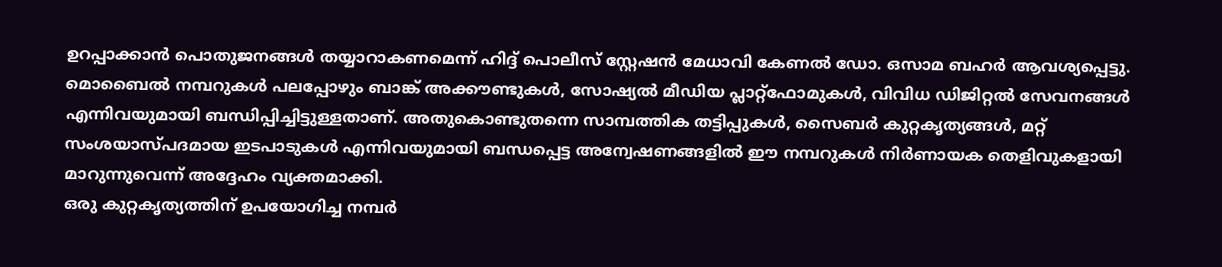ഉറപ്പാക്കാൻ പൊതുജനങ്ങൾ തയ്യാറാകണമെന്ന് ഹിദ്ദ് പൊലീസ് സ്റ്റേഷൻ മേധാവി കേണൽ ഡോ. ഒസാമ ബഹർ ആവശ്യപ്പെട്ടു.
മൊബൈൽ നമ്പറുകൾ പലപ്പോഴും ബാങ്ക് അക്കൗണ്ടുകൾ, സോഷ്യൽ മീഡിയ പ്ലാറ്റ്ഫോമുകൾ, വിവിധ ഡിജിറ്റൽ സേവനങ്ങൾ എന്നിവയുമായി ബന്ധിപ്പിച്ചിട്ടുള്ളതാണ്. അതുകൊണ്ടുതന്നെ സാമ്പത്തിക തട്ടിപ്പുകൾ, സൈബർ കുറ്റകൃത്യങ്ങൾ, മറ്റ് സംശയാസ്പദമായ ഇടപാടുകൾ എന്നിവയുമായി ബന്ധപ്പെട്ട അന്വേഷണങ്ങളിൽ ഈ നമ്പറുകൾ നിർണായക തെളിവുകളായി മാറുന്നുവെന്ന് അദ്ദേഹം വ്യക്തമാക്കി.
ഒരു കുറ്റകൃത്യത്തിന് ഉപയോഗിച്ച നമ്പർ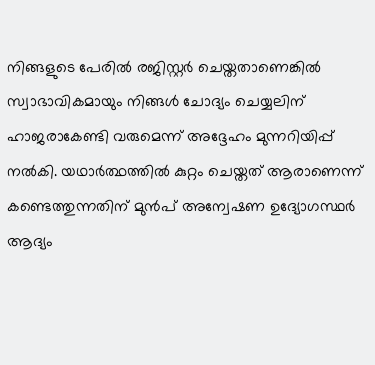നിങ്ങളുടെ പേരിൽ രജിസ്റ്റർ ചെയ്തതാണെങ്കിൽ സ്വാഭാവികമായും നിങ്ങൾ ചോദ്യം ചെയ്യലിന് ഹാജരാകേണ്ടി വരുമെന്ന് അദ്ദേഹം മുന്നറിയിപ്പ് നൽകി. യഥാർത്ഥത്തിൽ കുറ്റം ചെയ്തത് ആരാണെന്ന് കണ്ടെത്തുന്നതിന് മുൻപ് അന്വേഷണ ഉദ്യോഗസ്ഥർ ആദ്യം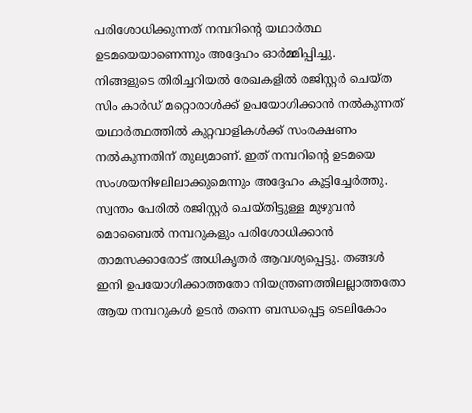പരിശോധിക്കുന്നത് നമ്പറിന്റെ യഥാർത്ഥ ഉടമയെയാണെന്നും അദ്ദേഹം ഓർമ്മിപ്പിച്ചു.
നിങ്ങളുടെ തിരിച്ചറിയൽ രേഖകളിൽ രജിസ്റ്റർ ചെയ്ത സിം കാർഡ് മറ്റൊരാൾക്ക് ഉപയോഗിക്കാൻ നൽകുന്നത് യഥാർത്ഥത്തിൽ കുറ്റവാളികൾക്ക് സംരക്ഷണം നൽകുന്നതിന് തുല്യമാണ്. ഇത് നമ്പറിന്റെ ഉടമയെ സംശയനിഴലിലാക്കുമെന്നും അദ്ദേഹം കൂട്ടിച്ചേർത്തു. സ്വന്തം പേരിൽ രജിസ്റ്റർ ചെയ്തിട്ടുള്ള മുഴുവൻ മൊബൈൽ നമ്പറുകളും പരിശോധിക്കാൻ താമസക്കാരോട് അധികൃതർ ആവശ്യപ്പെട്ടു. തങ്ങൾ ഇനി ഉപയോഗിക്കാത്തതോ നിയന്ത്രണത്തിലല്ലാത്തതോ ആയ നമ്പറുകൾ ഉടൻ തന്നെ ബന്ധപ്പെട്ട ടെലികോം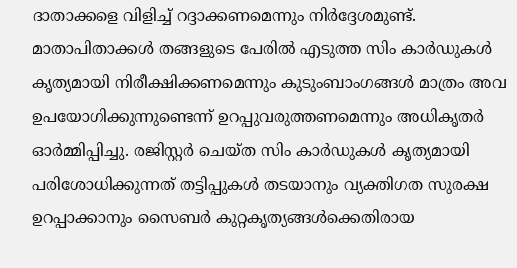ദാതാക്കളെ വിളിച്ച് റദ്ദാക്കണമെന്നും നിർദ്ദേശമുണ്ട്.
മാതാപിതാക്കൾ തങ്ങളുടെ പേരിൽ എടുത്ത സിം കാർഡുകൾ കൃത്യമായി നിരീക്ഷിക്കണമെന്നും കുടുംബാംഗങ്ങൾ മാത്രം അവ ഉപയോഗിക്കുന്നുണ്ടെന്ന് ഉറപ്പുവരുത്തണമെന്നും അധികൃതർ ഓർമ്മിപ്പിച്ചു. രജിസ്റ്റർ ചെയ്ത സിം കാർഡുകൾ കൃത്യമായി പരിശോധിക്കുന്നത് തട്ടിപ്പുകൾ തടയാനും വ്യക്തിഗത സുരക്ഷ ഉറപ്പാക്കാനും സൈബർ കുറ്റകൃത്യങ്ങൾക്കെതിരായ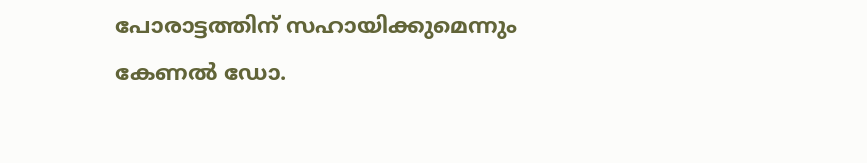പോരാട്ടത്തിന് സഹായിക്കുമെന്നും കേണൽ ഡോ.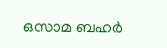ഒസാമ ബഹർ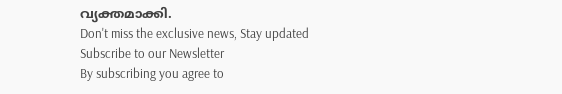വ്യക്തമാക്കി.
Don't miss the exclusive news, Stay updated
Subscribe to our Newsletter
By subscribing you agree to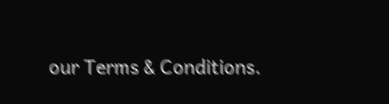our Terms & Conditions.